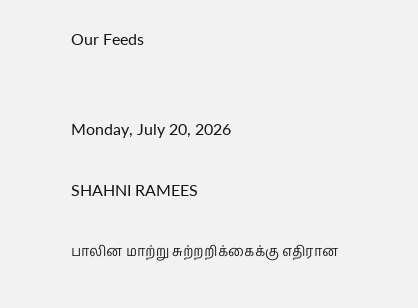Our Feeds


Monday, July 20, 2026

SHAHNI RAMEES

பாலின மாற்று சுற்றறிக்கைக்கு எதிரான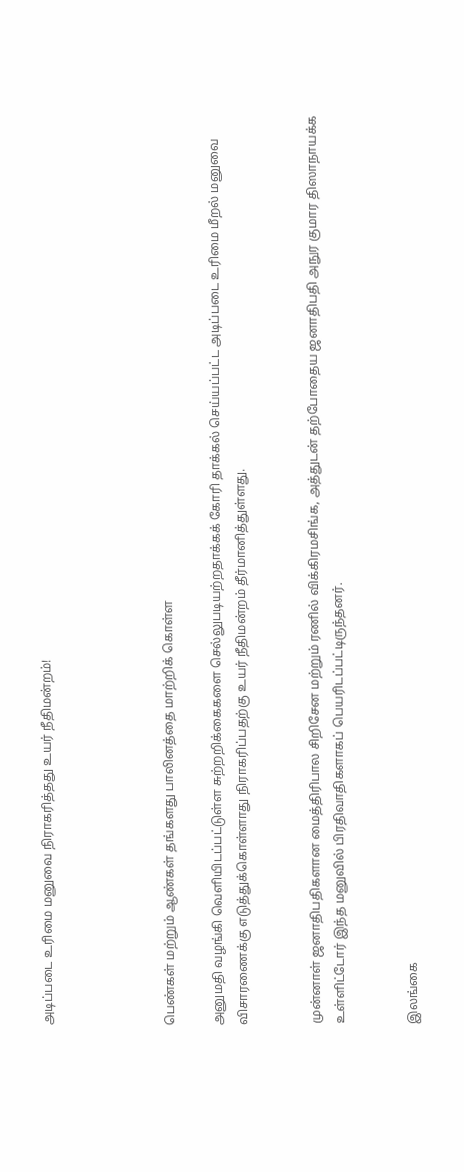அடிப்படை உரிமை மனுவை நிராகரித்தது உயர் நீதிமன்றம்!




பெண்கள் மற்றும் ஆண்கள் தங்களது பாலினத்தை மாற்றிக் கொள்ள

அனுமதி வழங்கி வெளியிடப்பட்டுள்ள சுற்றறிக்கைகளை செல்லுபடியற்றதாக்கக் கோரி தாக்கல் செய்யப்பட்ட அடிப்படை உரிமை மீறல் மனுவை விசாரணைக்கு எடுத்துக்கொள்ளாது நிராகரிப்பதற்கு உயர் நீதிமன்றம் தீர்மானித்துள்ளது.


முன்னாள் ஜனாதிபதிகளான மைத்திரிபால சிறிசேன மற்றும் ரணில் விக்கிரமசிங்க, அத்துடன் தற்போதைய ஜனாதிபதி அநுர குமார திஸாநாயக்க உள்ளிட்டோர் இந்த மனுவில் பிரதிவாதிகளாகப் பெயரிடப்பட்டிருந்தனர்.


இலங்கை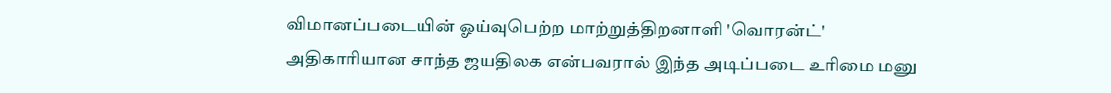விமானப்படையின் ஓய்வுபெற்ற மாற்றுத்திறனாளி 'வொரன்ட்' அதிகாரியான சாந்த ஜயதிலக என்பவரால் இந்த அடிப்படை உரிமை மனு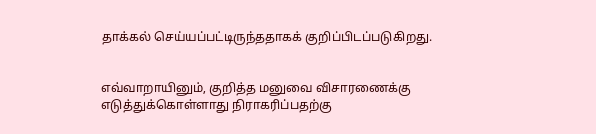தாக்கல் செய்யப்பட்டிருந்ததாகக் குறிப்பிடப்படுகிறது.


எவ்வாறாயினும், குறித்த மனுவை விசாரணைக்கு எடுத்துக்கொள்ளாது நிராகரிப்பதற்கு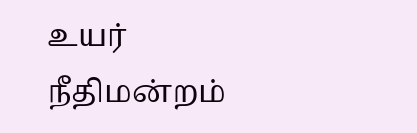உயர் நீதிமன்றம்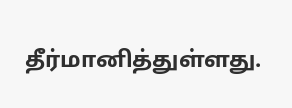தீர்மானித்துள்ளது.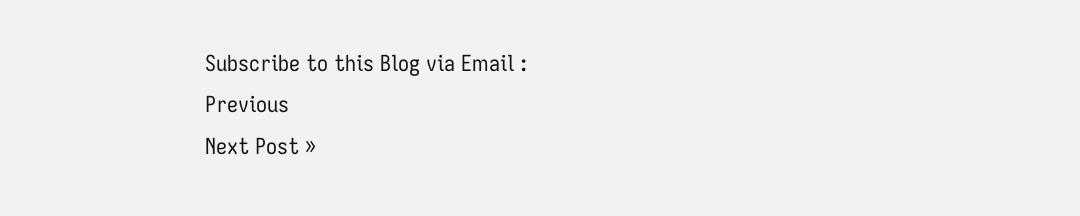Subscribe to this Blog via Email :
Previous
Next Post »